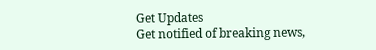Get Updates
Get notified of breaking news,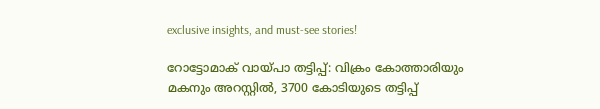exclusive insights, and must-see stories!

റോട്ടോമാക് വായ്പാ തട്ടിപ്പ്: വിക്രം കോത്താരിയും മകനും അറസ്റ്റില്‍‍, 3700 കോടിയുടെ തട്ടിപ്പ്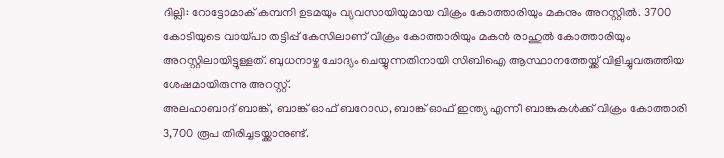ദില്ലി: റോട്ടോമാക് കമ്പനി ഉടമയും വ്യവസായിയുമായ വിക്രം കോത്താരിയും മകനും അറസ്റ്റിൽ. 3700 കോടിയുടെ വായ്പാ തട്ടിപ്പ് കേസിലാണ് വിക്രം കോത്താരിയും മകൻ‍ രാഹുല്‍ കോത്താരിയും അറസ്റ്റിലായിട്ടുള്ളത്. ബുധനാഴ്ച ചോദ്യം ചെയ്യുന്നതിനായി സിബിഐ ആസ്ഥാനത്തേയ്ക്ക് വിളിച്ചുവരുത്തിയ ശേഷമായിരുന്നു അറസ്റ്റ്.
അലഹാബാദ് ബാങ്ക്, ബാങ്ക് ഓഫ് ബറോഡ, ബാങ്ക് ഓഫ് ഇന്ത്യ എന്നീ ബാങ്കുകൾക്ക് വിക്രം കോത്താരി 3,700 രൂപ തിരിച്ചടയ്ക്കാനുണ്ട്.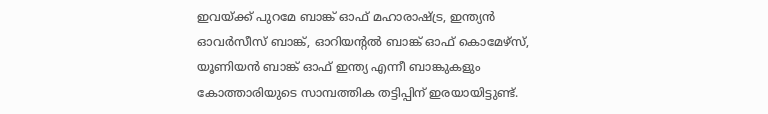ഇവയ്ക്ക് പുറമേ ബാങ്ക് ഓഫ് മഹാരാഷ്ട്ര, ഇന്ത്യന്‍ ഓവർസീസ് ബാങ്ക്, ഓറിയന്റൽ ബാങ്ക് ഓഫ് കൊമേഴ്സ്, യൂണിയൻ ബാങ്ക് ഓഫ് ഇന്ത്യ എന്നീ ബാങ്കുകളും കോത്താരിയുടെ സാമ്പത്തിക തട്ടിപ്പിന് ഇരയായിട്ടുണ്ട്.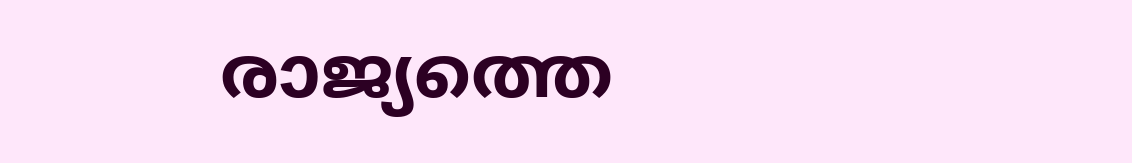രാജ്യത്തെ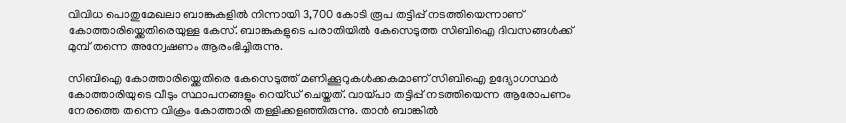വിവിധ പൊതുമേഖലാ ബാങ്കുകളിൽ നിന്നായി 3,700 കോടി രൂപ തട്ടിപ്പ് നടത്തിയെന്നാണ് കോത്താരിയ്ക്കെതിരെയുള്ള കേസ്. ബാങ്കുകളുടെ പരാതിയിൽ കേസെടുത്ത സിബിഐ ദിവസങ്ങൾക്ക് മുമ്പ് തന്നെ അന്വേഷണം ആരംഭിച്ചിരുന്നു.

സിബിഐ കോത്താരിയ്ക്കെതിരെ കേസെടുത്ത് മണിക്കൂറുകൾക്കകമാണ് സിബിഐ ഉദ്യോഗസ്ഥർ കോത്താരിയുടെ വീടും സ്ഥാപനങ്ങളും റെയ്ഡ് ചെയ്തത്. വായ്പാ തട്ടിപ്പ് നടത്തിയെന്ന ആരോപണം നേരത്തെ തന്നെ വിക്രം കോത്താരി തള്ളിക്കളഞ്ഞിരുന്നു. താന്‍ ബാങ്കിൽ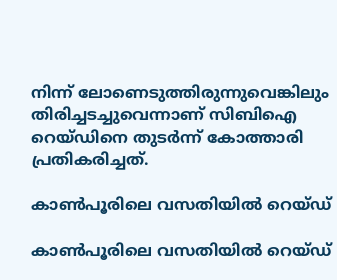നിന്ന് ലോണെടുത്തിരുന്നുവെങ്കിലും തിരിച്ചടച്ചുവെന്നാണ് സിബിഐ റെയ്ഡിനെ തുടർന്ന് കോത്താരി പ്രതികരിച്ചത്.

കാൺപൂരിലെ വസതിയിൽ റെയ്ഡ്

കാൺപൂരിലെ വസതിയിൽ റെയ്ഡ്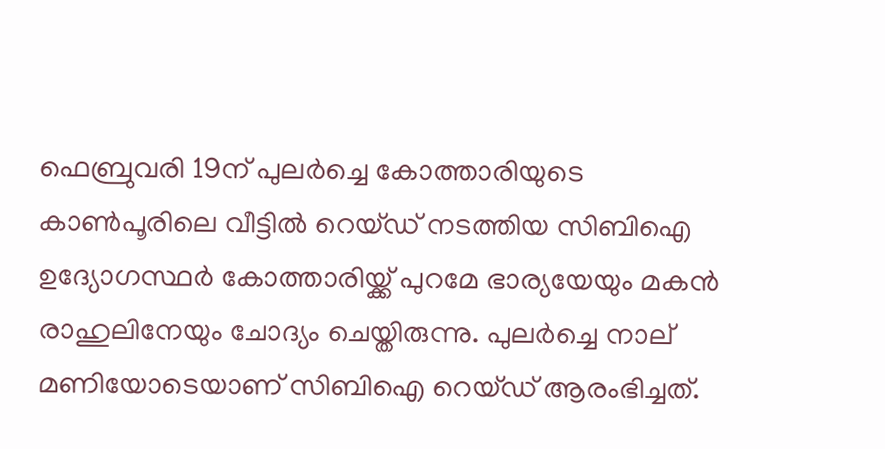ഫെബ്രുവരി 19ന് പുലർച്ചെ കോത്താരിയുടെ കാൺപൂരിലെ വീട്ടിൽ റെയ്ഡ് നടത്തിയ സിബിഐ ഉദ്യോഗസ്ഥർ കോത്താരിയ്ക്ക് പുറമേ ഭാര്യയേയും മകൻ രാഹുലിനേയും ചോദ്യം ചെയ്തിരുന്നു. പുലർച്ചെ നാല് മണിയോടെയാണ് സിബിഐ റെയ്ഡ് ആരംഭിച്ചത്.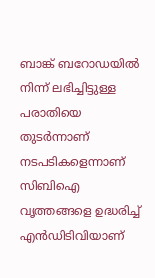ബാങ്ക് ബറോഡയിൽ നിന്ന് ലഭിച്ചിട്ടുള്ള പരാതിയെ തുടർന്നാണ് നടപടികളെന്നാണ് സിബിഐ വൃത്തങ്ങളെ ഉദ്ധരിച്ച് എൻഡിടിവിയാണ്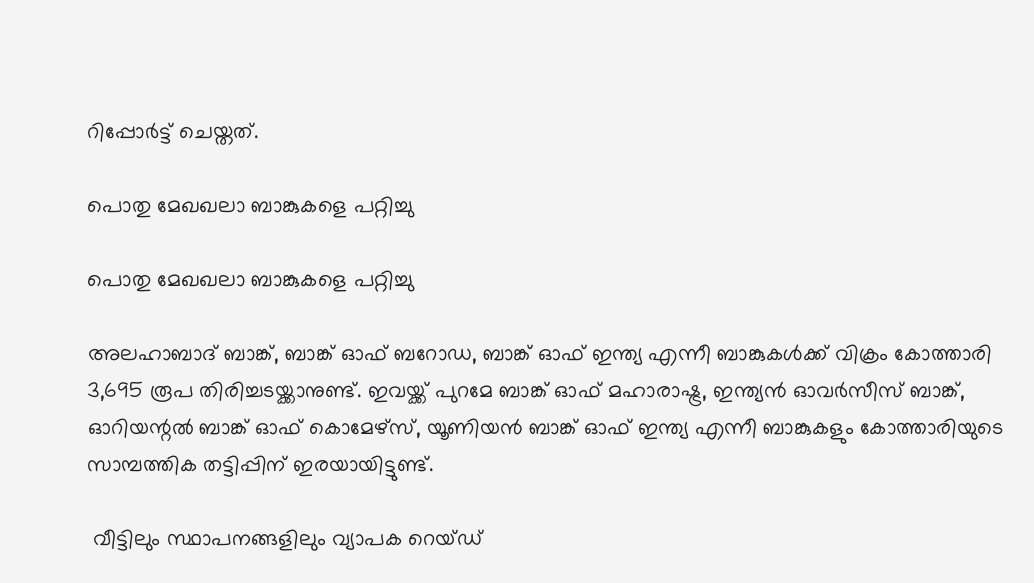റിപ്പോർട്ട് ചെയ്തത്.

പൊതു മേഖഖലാ ബാങ്കുകളെ പറ്റിച്ചു

പൊതു മേഖഖലാ ബാങ്കുകളെ പറ്റിച്ചു

അലഹാബാദ് ബാങ്ക്, ബാങ്ക് ഓഫ് ബറോഡ, ബാങ്ക് ഓഫ് ഇന്ത്യ എന്നീ ബാങ്കുകൾക്ക് വിക്രം കോത്താരി 3,695 രൂപ തിരിച്ചടയ്ക്കാനുണ്ട്. ഇവയ്ക്ക് പുറമേ ബാങ്ക് ഓഫ് മഹാരാഷ്ട്ര, ഇന്ത്യന്‍ ഓവർസീസ് ബാങ്ക്, ഓറിയന്റൽ ബാങ്ക് ഓഫ് കൊമേഴ്സ്, യൂണിയൻ ബാങ്ക് ഓഫ് ഇന്ത്യ എന്നീ ബാങ്കുകളും കോത്താരിയുടെ സാമ്പത്തിക തട്ടിപ്പിന് ഇരയായിട്ടുണ്ട്.

 വീട്ടിലും സ്ഥാപനങ്ങളിലും വ്യാപക റെയ്ഡ്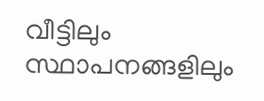വീട്ടിലും സ്ഥാപനങ്ങളിലും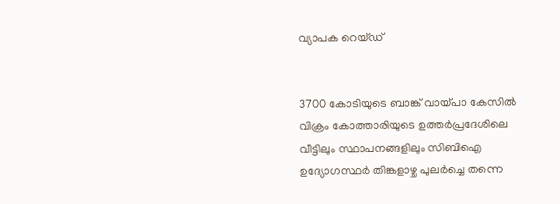വ്യാപക റെയ്ഡ്


3700 കോടിയുടെ ബാങ്ക് വായ്പാ കേസിൽ വിക്രം കോത്താരിയുടെ ഉത്തർപ്രദേശിലെ വീട്ടിലും സ്ഥാപനങ്ങളിലും സിബിഐ ഉദ്യോഗസ്ഥര്‍‍ തിങ്കളാഴ്ച പുലർച്ചെ തന്നെ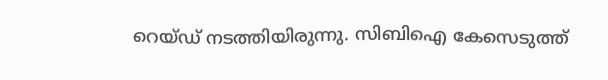റെയ്ഡ് നടത്തിയിരുന്നു. സിബിഐ കേസെടുത്ത്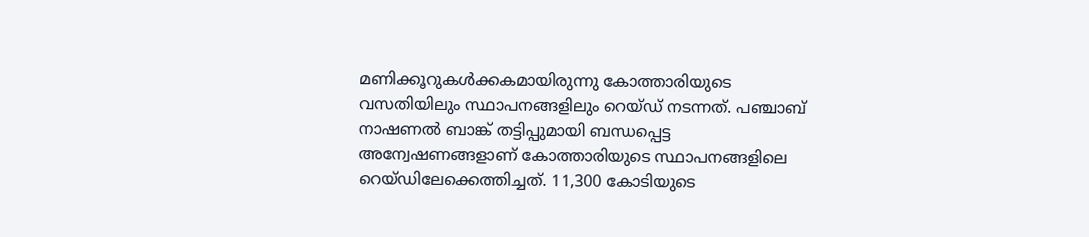മണിക്കൂറുകൾക്കകമായിരുന്നു കോത്താരിയുടെ വസതിയിലും സ്ഥാപനങ്ങളിലും റെയ്ഡ് നടന്നത്. പ‍ഞ്ചാബ് നാഷണൽ ബാങ്ക് തട്ടിപ്പുമായി ബന്ധപ്പെട്ട അന്വേഷണങ്ങളാണ് കോത്താരിയുടെ സ്ഥാപനങ്ങളിലെ റെയ്ഡിലേക്കെത്തിച്ചത്. 11,300 കോടിയുടെ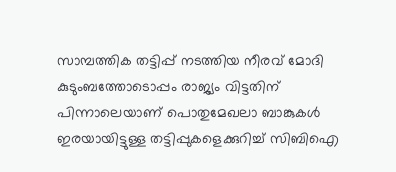സാമ്പത്തിക തട്ടിപ്പ് നടത്തിയ നീരവ് മോദി കുടുംബത്തോടൊപ്പം രാജ്യം വിട്ടതിന് പിന്നാലെയാണ് പൊതുമേഖലാ ബാങ്കുകള്‍ ഇരയായിട്ടുള്ള തട്ടിപ്പുകളെക്കുറിച്ച് സിബിഐ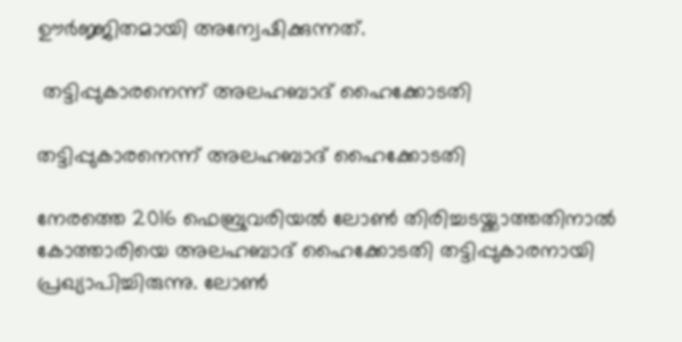ഊർജ്ജിതമായി അന്വേഷിക്കുന്നത്.

 തട്ടിപ്പുകാരനെന്ന് അലഹബാദ് ഹൈക്കോടതി

തട്ടിപ്പുകാരനെന്ന് അലഹബാദ് ഹൈക്കോടതി

നേരത്തെ 2016 ഫെബ്രുവരിയൽ ലോണ്‍ തിരിച്ചടയ്ക്കാത്തതിനാൽ‍ കോത്താരിയെ അലഹബാദ് ഹൈക്കോടതി തട്ടിപ്പുകാരനായി പ്രഖ്യാപിച്ചിരുന്നു. ലോൺ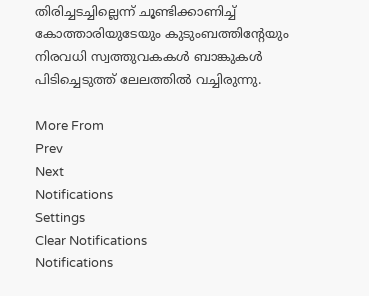തിരിച്ചടച്ചില്ലെന്ന് ചൂണ്ടിക്കാണിച്ച് കോത്താരിയുടേയും കുടുംബത്തിന്റേയും നിരവധി സ്വത്തുവകകൾ ബാങ്കുകൾ പിടിച്ചെടുത്ത് ലേലത്തിൽ‍ വച്ചിരുന്നു.

More From
Prev
Next
Notifications
Settings
Clear Notifications
Notifications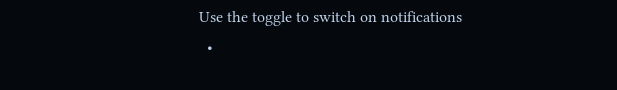Use the toggle to switch on notifications
  •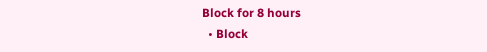Block for 8 hours
  • Block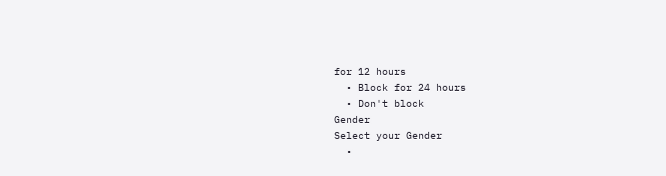for 12 hours
  • Block for 24 hours
  • Don't block
Gender
Select your Gender
  •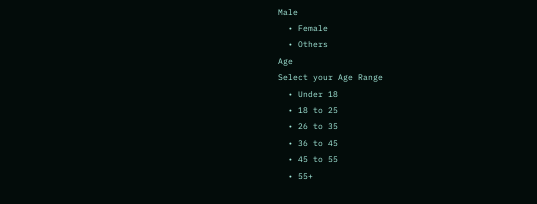Male
  • Female
  • Others
Age
Select your Age Range
  • Under 18
  • 18 to 25
  • 26 to 35
  • 36 to 45
  • 45 to 55
  • 55+